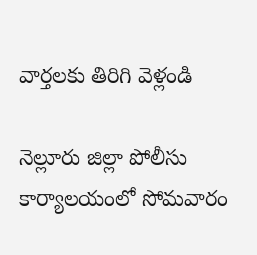వార్తలకు తిరిగి వెళ్లండి

నెల్లూరు జిల్లా పోలీసు కార్యాలయంలో సోమవారం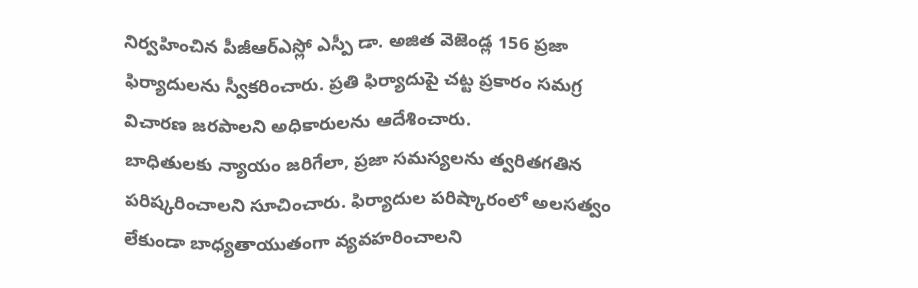నిర్వహించిన పీజీఆర్ఎస్లో ఎస్పీ డా. అజిత వెజెండ్ల 156 ప్రజా ఫిర్యాదులను స్వీకరించారు. ప్రతి ఫిర్యాదుపై చట్ట ప్రకారం సమగ్ర విచారణ జరపాలని అధికారులను ఆదేశించారు.
బాధితులకు న్యాయం జరిగేలా, ప్రజా సమస్యలను త్వరితగతిన పరిష్కరించాలని సూచించారు. ఫిర్యాదుల పరిష్కారంలో అలసత్వం లేకుండా బాధ్యతాయుతంగా వ్యవహరించాలని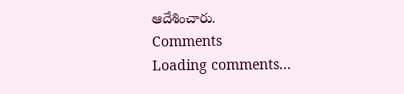ఆదేశించారు.
Comments
Loading comments...